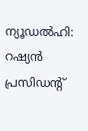ന്യൂഡൽഹി: റഷ്യൻ പ്രസിഡന്റ്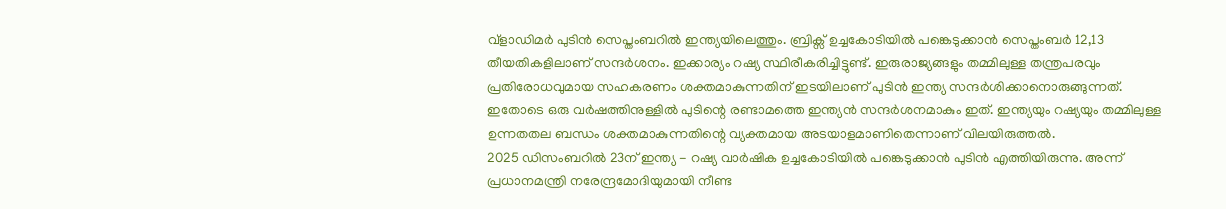വ്ളാഡിമർ പുടിൻ സെപ്തംബറിൽ ഇന്ത്യയിലെത്തും. ബ്രിക്സ് ഉച്ചകോടിയിൽ പങ്കെടുക്കാൻ സെപ്തംബർ 12,13 തീയതികളിലാണ് സന്ദർശനം. ഇക്കാര്യം റഷ്യ സ്ഥിരീകരിച്ചിട്ടുണ്ട്. ഇരുരാജ്യങ്ങളും തമ്മിലുള്ള തന്ത്രപരവും പ്രതിരോധവുമായ സഹകരണം ശക്തമാകുന്നതിന് ഇടയിലാണ് പുടിൻ ഇന്ത്യ സന്ദർശിക്കാനൊരുങ്ങുന്നത്.
ഇതോടെ ഒരു വർഷത്തിനുള്ളിൽ പുടിന്റെ രണ്ടാമത്തെ ഇന്ത്യൻ സന്ദർശനമാകും ഇത്. ഇന്ത്യയും റഷ്യയും തമ്മിലുള്ള ഉന്നതതല ബന്ധം ശക്തമാകുന്നതിന്റെ വ്യക്തമായ അടയാളമാണിതെന്നാണ് വിലയിരുത്തൽ.
2025 ഡിസംബറിൽ 23ന് ഇന്ത്യ - റഷ്യ വാർഷിക ഉച്ചകോടിയിൽ പങ്കെടുക്കാൻ പുടിൻ എത്തിയിരുന്നു. അന്ന് പ്രധാനമന്ത്രി നരേന്ദ്രമോദിയുമായി നീണ്ട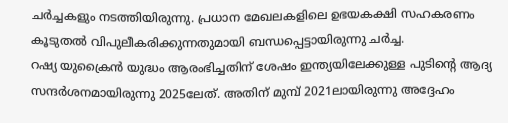ചർച്ചകളും നടത്തിയിരുന്നു. പ്രധാന മേഖലകളിലെ ഉഭയകക്ഷി സഹകരണം കൂടുതൽ വിപുലീകരിക്കുന്നതുമായി ബന്ധപ്പെട്ടായിരുന്നു ചർച്ച.
റഷ്യ യുക്രൈൻ യുദ്ധം ആരംഭിച്ചതിന് ശേഷം ഇന്ത്യയിലേക്കുള്ള പുടിന്റെ ആദ്യ സന്ദർശനമായിരുന്നു 2025ലേത്. അതിന് മുമ്പ് 2021ലായിരുന്നു അദ്ദേഹം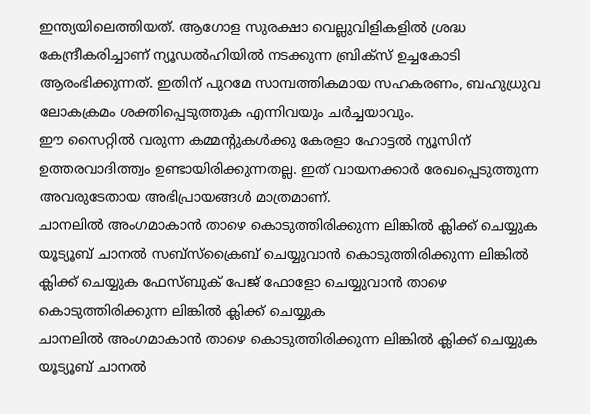ഇന്ത്യയിലെത്തിയത്. ആഗോള സുരക്ഷാ വെല്ലുവിളികളിൽ ശ്രദ്ധ കേന്ദ്രീകരിച്ചാണ് ന്യൂഡൽഹിയിൽ നടക്കുന്ന ബ്രിക്സ് ഉച്ചകോടി ആരംഭിക്കുന്നത്. ഇതിന് പുറമേ സാമ്പത്തികമായ സഹകരണം, ബഹുധ്രുവ ലോകക്രമം ശക്തിപ്പെടുത്തുക എന്നിവയും ചർച്ചയാവും.
ഈ സൈറ്റിൽ വരുന്ന കമ്മന്റുകൾക്കു കേരളാ ഹോട്ടൽ ന്യൂസിന് ഉത്തരവാദിത്ത്വം ഉണ്ടായിരിക്കുന്നതല്ല. ഇത് വായനക്കാർ രേഖപ്പെടുത്തുന്ന അവരുടേതായ അഭിപ്രായങ്ങൾ മാത്രമാണ്.
ചാനലിൽ അംഗമാകാൻ താഴെ കൊടുത്തിരിക്കുന്ന ലിങ്കിൽ ക്ലിക്ക് ചെയ്യുക
യൂട്യൂബ് ചാനൽ സബ്സ്ക്രൈബ് ചെയ്യുവാൻ കൊടുത്തിരിക്കുന്ന ലിങ്കിൽ ക്ലിക്ക് ചെയ്യുക ഫേസ്ബുക് പേജ് ഫോളോ ചെയ്യുവാൻ താഴെ കൊടുത്തിരിക്കുന്ന ലിങ്കിൽ ക്ലിക്ക് ചെയ്യുക
ചാനലിൽ അംഗമാകാൻ താഴെ കൊടുത്തിരിക്കുന്ന ലിങ്കിൽ ക്ലിക്ക് ചെയ്യുക
യൂട്യൂബ് ചാനൽ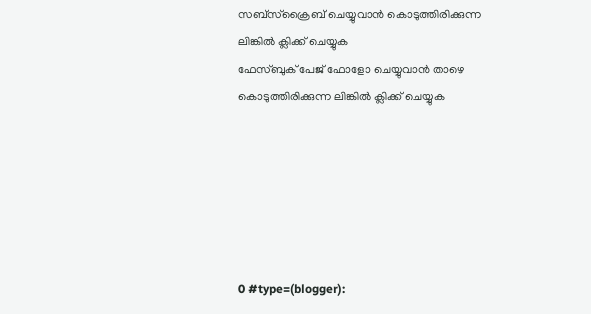സബ്സ്ക്രൈബ് ചെയ്യുവാൻ കൊടുത്തിരിക്കുന്ന ലിങ്കിൽ ക്ലിക്ക് ചെയ്യുക
ഫേസ്ബുക് പേജ് ഫോളോ ചെയ്യുവാൻ താഴെ കൊടുത്തിരിക്കുന്ന ലിങ്കിൽ ക്ലിക്ക് ചെയ്യുക






0 #type=(blogger):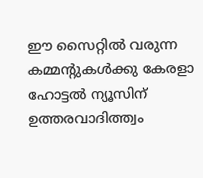ഈ സൈറ്റിൽ വരുന്ന കമ്മന്റുകൾക്കു കേരളാ ഹോട്ടൽ ന്യൂസിന് ഉത്തരവാദിത്ത്വം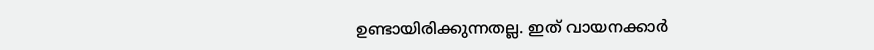ഉണ്ടായിരിക്കുന്നതല്ല. ഇത് വായനക്കാർ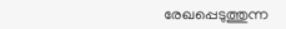രേഖപ്പെടുത്തുന്ന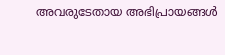അവരുടേതായ അഭിപ്രായങ്ങൾ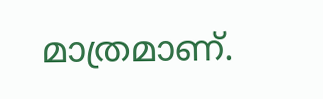മാത്രമാണ്.